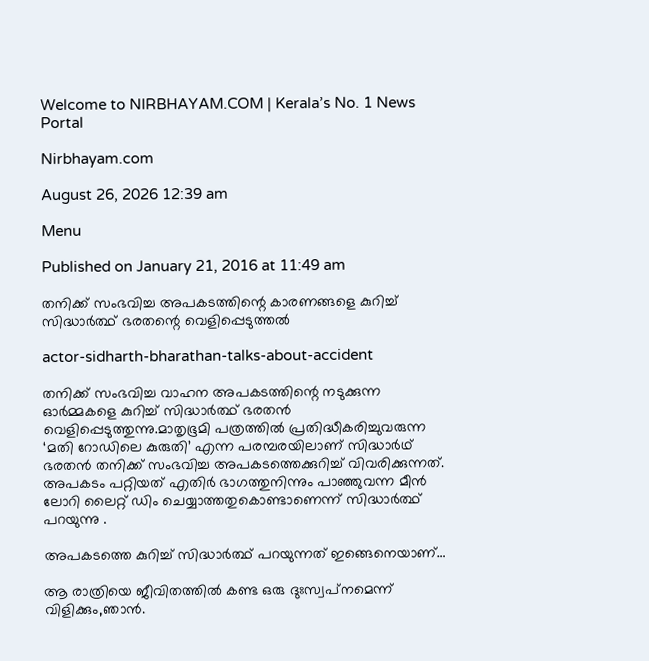Welcome to NIRBHAYAM.COM | Kerala’s No. 1 News Portal

Nirbhayam.com

August 26, 2026 12:39 am

Menu

Published on January 21, 2016 at 11:49 am

തനിക്ക് സംഭവിച്ച അപകടത്തിന്റെ കാരണങ്ങളെ കുറിച്ച് സിദ്ധാര്‍ത്ഥ് ഭരതന്റെ വെളിപ്പെടുത്തല്‍

actor-sidharth-bharathan-talks-about-accident

തനിക്ക് സംഭവിച്ച വാഹന അപകടത്തിന്റെ നടുക്കുന്ന ഓർമ്മകളെ കുറിച്ച് സിദ്ധാര്‍ത്ഥ് ഭരതൻ വെളിപ്പെടുത്തുന്നു.മാതൃഭൂമി പത്രത്തില്‍ പ്രതിദ്ധീകരിച്ചുവരുന്ന ‘മതി റോഡിലെ കുരുതി’ എന്ന പരമ്പരയിലാണ് സിദ്ധാര്‍ഥ് ഭരതന്‍ തനിക്ക് സംഭവിച്ച അപകടത്തെക്കുറിച്ച് വിവരിക്കുന്നത്. അപകടം പറ്റിയത് എതിര്‍ ഭാഗത്തുനിന്നും പാഞ്ഞുവന്ന മീന്‍ ലോറി ലൈറ്റ് ഡിം ചെയ്യാത്തതുകൊണ്ടാണെന്ന് സിദ്ധാര്‍ത്ഥ് പറയുന്നു .

അപകടത്തെ കുറിച്ച് സിദ്ധാര്‍ത്ഥ് പറയുന്നത് ഇങ്ങെനെയാണ്…

ആ രാത്രിയെ ജീവിതത്തില്‍ കണ്ട ഒരു ദുഃസ്വപ്‌നമെന്ന് വിളിക്കും,ഞാന്‍.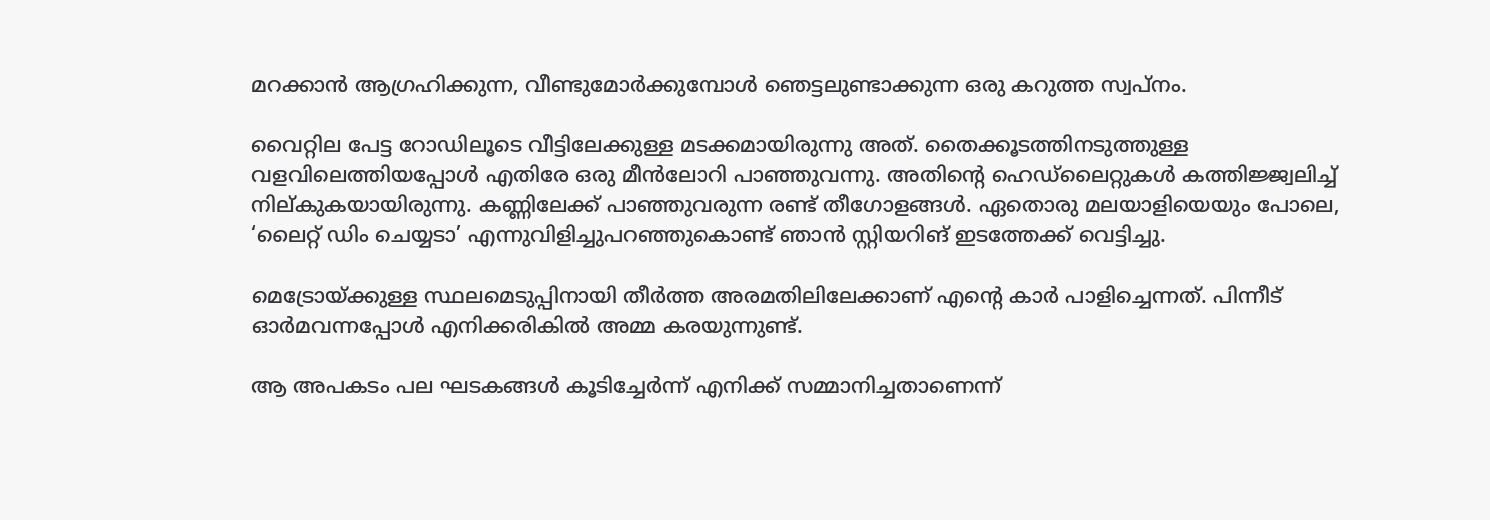മറക്കാന്‍ ആഗ്രഹിക്കുന്ന, വീണ്ടുമോര്‍ക്കുമ്പോള്‍ ഞെട്ടലുണ്ടാക്കുന്ന ഒരു കറുത്ത സ്വപ്‌നം.

വൈറ്റില പേട്ട റോഡിലൂടെ വീട്ടിലേക്കുള്ള മടക്കമായിരുന്നു അത്. തൈക്കൂടത്തിനടുത്തുള്ള വളവിലെത്തിയപ്പോള്‍ എതിരേ ഒരു മീന്‍ലോറി പാഞ്ഞുവന്നു. അതിന്റെ ഹെഡ്‌ലൈറ്റുകള്‍ കത്തിജ്ജ്വലിച്ച് നില്കുകയായിരുന്നു. കണ്ണിലേക്ക് പാഞ്ഞുവരുന്ന രണ്ട് തീഗോളങ്ങള്‍. ഏതൊരു മലയാളിയെയും പോലെ, ‘ലൈറ്റ് ഡിം ചെയ്യടാ’ എന്നുവിളിച്ചുപറഞ്ഞുകൊണ്ട് ഞാന്‍ സ്റ്റിയറിങ് ഇടത്തേക്ക് വെട്ടിച്ചു.

മെട്രോയ്ക്കുള്ള സ്ഥലമെടുപ്പിനായി തീര്‍ത്ത അരമതിലിലേക്കാണ് എന്റെ കാര്‍ പാളിച്ചെന്നത്. പിന്നീട് ഓര്‍മവന്നപ്പോള്‍ എനിക്കരികില്‍ അമ്മ കരയുന്നുണ്ട്.

ആ അപകടം പല ഘടകങ്ങള്‍ കൂടിച്ചേര്‍ന്ന് എനിക്ക് സമ്മാനിച്ചതാണെന്ന്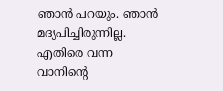ഞാന്‍ പറയും. ഞാന്‍ മദ്യപിച്ചിരുന്നില്ല. എതിരെ വന്ന വാനിന്റെ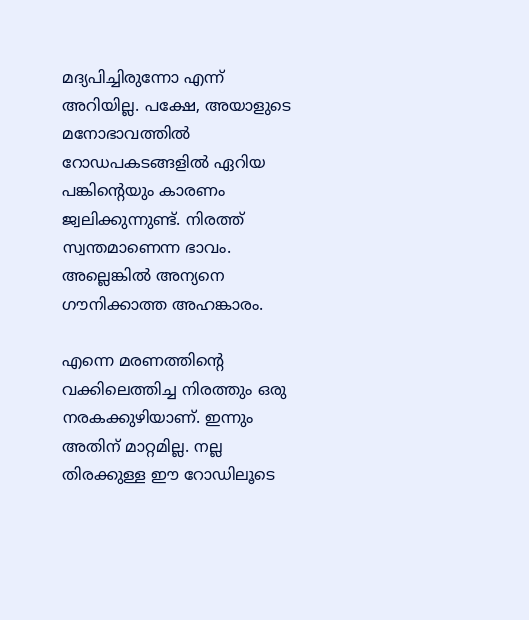മദ്യപിച്ചിരുന്നോ എന്ന് അറിയില്ല. പക്ഷേ, അയാളുടെ മനോഭാവത്തില്‍ റോഡപകടങ്ങളില്‍ ഏറിയ പങ്കിന്റെയും കാരണം ജ്വലിക്കുന്നുണ്ട്. നിരത്ത് സ്വന്തമാണെന്ന ഭാവം. അല്ലെങ്കില്‍ അന്യനെ ഗൗനിക്കാത്ത അഹങ്കാരം.

എന്നെ മരണത്തിന്റെ വക്കിലെത്തിച്ച നിരത്തും ഒരു നരകക്കുഴിയാണ്. ഇന്നും അതിന് മാറ്റമില്ല. നല്ല തിരക്കുള്ള ഈ റോഡിലൂടെ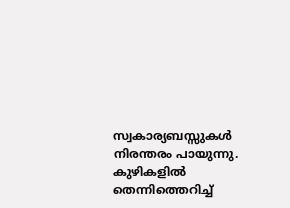സ്വകാര്യബസ്സുകള്‍ നിരന്തരം പായുന്നു. കുഴികളില്‍ തെന്നിത്തെറിച്ച്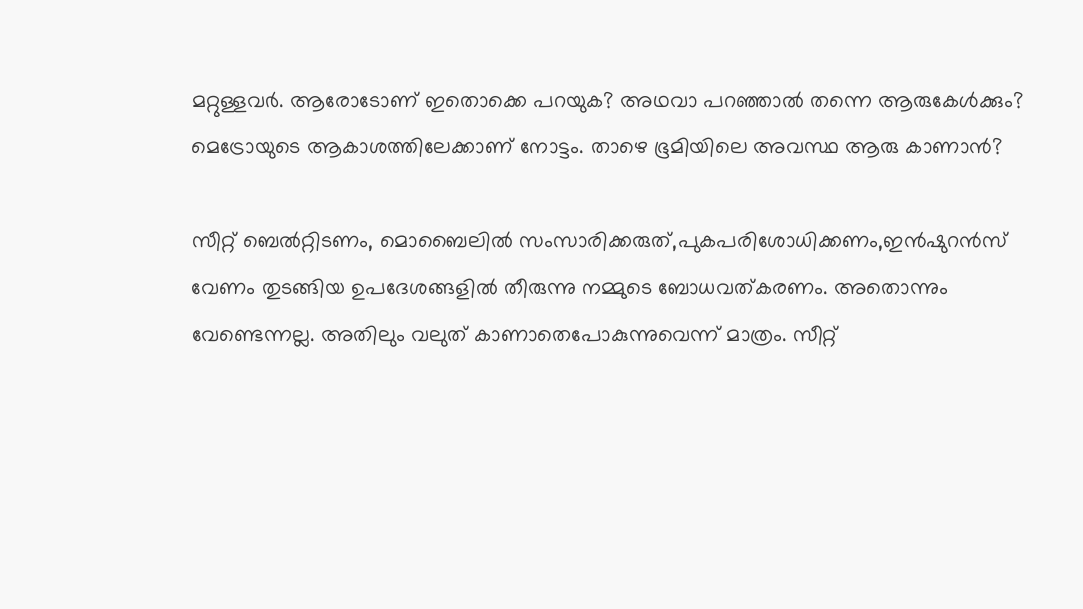മറ്റുള്ളവര്‍. ആരോടോണ് ഇതൊക്കെ പറയുക? അഥവാ പറഞ്ഞാല്‍ തന്നെ ആരുകേള്‍ക്കും? മെട്രോയുടെ ആകാശത്തിലേക്കാണ് നോട്ടം. താഴെ ഭൂമിയിലെ അവസ്ഥ ആരു കാണാന്‍?

സീറ്റ് ബെല്‍റ്റിടണം, മൊബൈലില്‍ സംസാരിക്കരുത്,പുകപരിശോധിക്കണം,ഇന്‍ഷുറന്‍സ് വേണം തുടങ്ങിയ ഉപദേശങ്ങളില്‍ തീരുന്നു നമ്മുടെ ബോധവത്കരണം. അതൊന്നും വേണ്ടെന്നല്ല. അതിലും വലുത് കാണാതെപോകുന്നുവെന്ന് മാത്രം. സീറ്റ്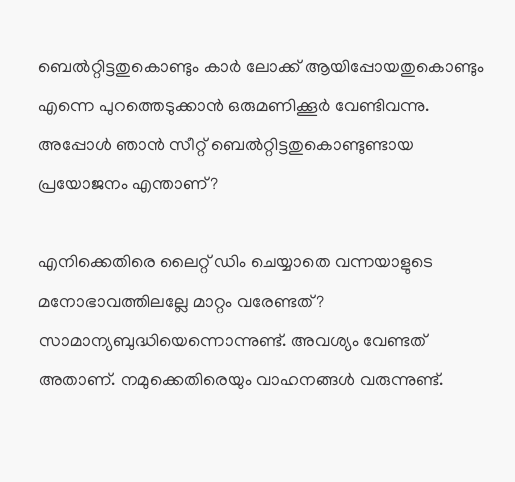ബെല്‍റ്റിട്ടതുകൊണ്ടും കാര്‍ ലോക്ക് ആയിപ്പോയതുകൊണ്ടും എന്നെ പുറത്തെടുക്കാന്‍ ഒരുമണിക്കൂര്‍ വേണ്ടിവന്നു. അപ്പോള്‍ ഞാന്‍ സീറ്റ് ബെല്‍റ്റിട്ടതുകൊണ്ടുണ്ടായ പ്രയോജനം എന്താണ്?

എനിക്കെതിരെ ലൈറ്റ് ഡിം ചെയ്യാതെ വന്നയാളുടെ മനോഭാവത്തിലല്ലേ മാറ്റം വരേണ്ടത്? സാമാന്യബുദ്ധിയെന്നൊന്നുണ്ട്. അവശ്യം വേണ്ടത് അതാണ്. നമുക്കെതിരെയും വാഹനങ്ങള്‍ വരുന്നുണ്ട്.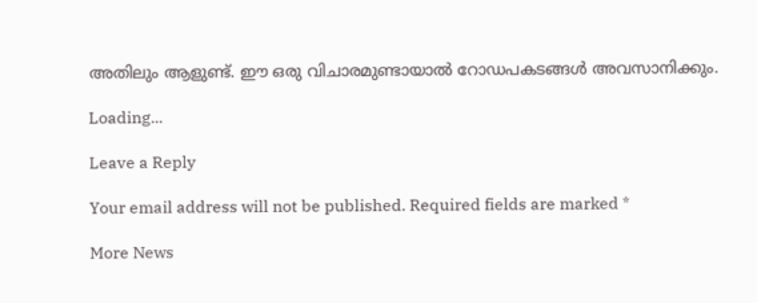അതിലും ആളുണ്ട്. ഈ ഒരു വിചാരമുണ്ടായാല്‍ റോഡപകടങ്ങള്‍ അവസാനിക്കും.

Loading...

Leave a Reply

Your email address will not be published. Required fields are marked *

More News